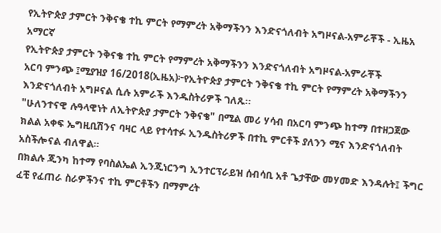የኢትዮጵያ ታምርት ንቅናቄ ተኪ ምርት የማምረት አቅማችንን እንድናጎለብት አግዞናል-አምራቾች - ኢዜአ አማርኛ
የኢትዮጵያ ታምርት ንቅናቄ ተኪ ምርት የማምረት አቅማችንን እንድናጎለብት አግዞናል-አምራቾች
አርባ ምንጭ ፤ሚያዝያ 16/2018(ኢዜአ)፦የኢትዮጵያ ታምርት ንቅናቄ ተኪ ምርት የማምረት አቅማችንን እንድናጎለብት አግዞናል ሲሉ አምራች እንዱስትሪዎች ገለጹ፡፡
"ሁለንተናዊ ሉዓላዊነት ለኢትዮጵያ ታምርት ንቅናቄ" በሚል መሪ ሃሳብ በአርባ ምንጭ ከተማ በተዘጋጀው ክልል አቀፍ ኤግዚቢሽንና ባዛር ላይ የተሳተፉ ኢንዱስትሪዎች በተኪ ምርቶች ያለንን ሚና እንድናጎለብት አስችሎናል ብለዋል።
በክልሉ ጂንካ ከተማ የባስልኤል ኢንጂነርንግ ኢንተርፕራይዝ ሰብሳቢ አቶ ጌታቸው መሃመድ እንዳሉት፤ ችግር ፈቺ የፈጠራ ስራዎችንና ተኪ ምርቶችን በማምረት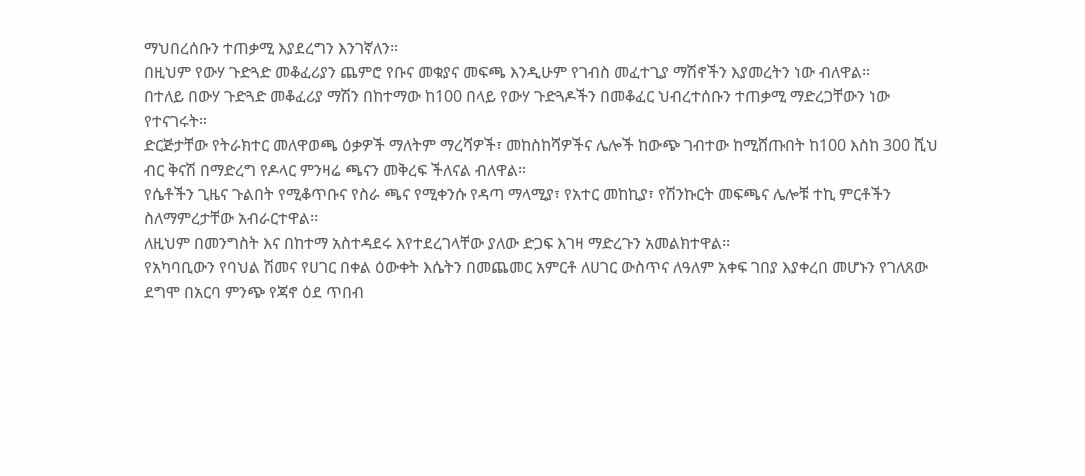ማህበረሰቡን ተጠቃሚ እያደረግን እንገኛለን።
በዚህም የውሃ ጉድጓድ መቆፈሪያን ጨምሮ የቡና መቁያና መፍጫ እንዲሁም የገብስ መፈተጊያ ማሽኖችን እያመረትን ነው ብለዋል።
በተለይ በውሃ ጉድጓድ መቆፈሪያ ማሽን በከተማው ከ100 በላይ የውሃ ጉድጓዶችን በመቆፈር ህብረተሰቡን ተጠቃሚ ማድረጋቸውን ነው የተናገሩት።
ድርጅታቸው የትራክተር መለዋወጫ ዕቃዎች ማለትም ማረሻዎች፣ መከስከሻዎችና ሌሎች ከውጭ ገብተው ከሚሸጡበት ከ100 እስከ 300 ሺህ ብር ቅናሽ በማድረግ የዶላር ምንዛሬ ጫናን መቅረፍ ችለናል ብለዋል።
የሴቶችን ጊዜና ጉልበት የሚቆጥቡና የስራ ጫና የሚቀንሱ የዳጣ ማላሚያ፣ የአተር መከኪያ፣ የሽንኩርት መፍጫና ሌሎቹ ተኪ ምርቶችን ስለማምረታቸው አብራርተዋል፡፡
ለዚህም በመንግስት እና በከተማ አስተዳደሩ እየተደረገላቸው ያለው ድጋፍ እገዛ ማድረጉን አመልክተዋል፡፡
የአካባቢውን የባህል ሽመና የሀገር በቀል ዕውቀት እሴትን በመጨመር አምርቶ ለሀገር ውስጥና ለዓለም አቀፍ ገበያ እያቀረበ መሆኑን የገለጸው ደግሞ በአርባ ምንጭ የጃኖ ዕደ ጥበብ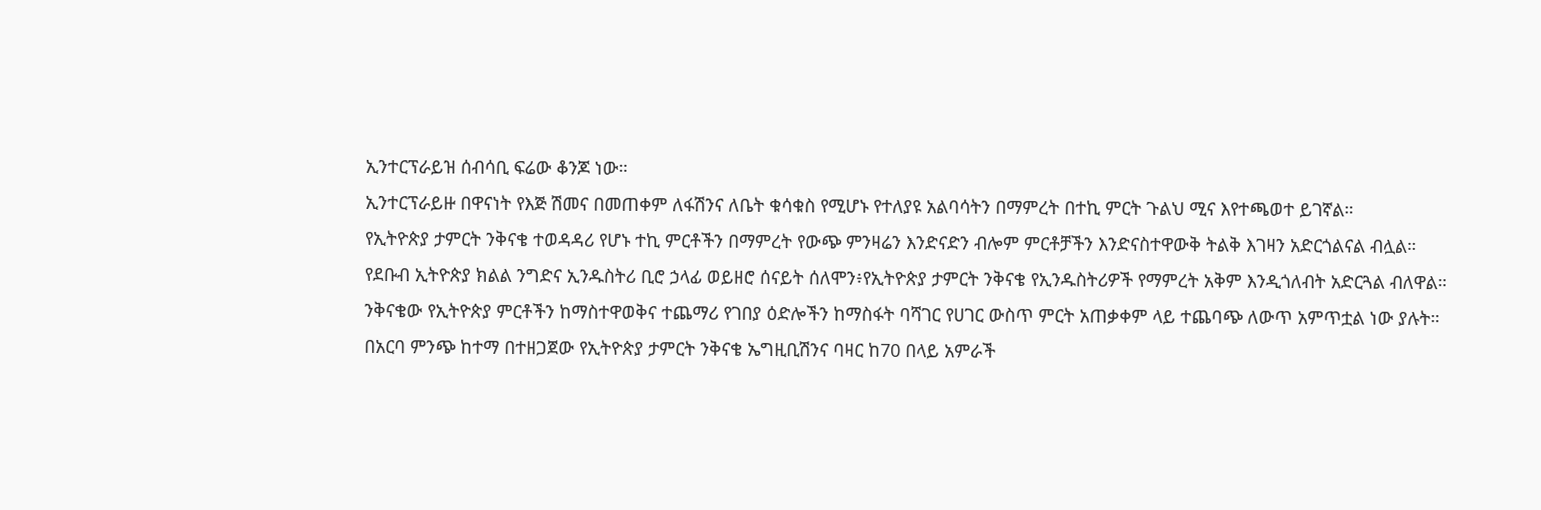ኢንተርፕራይዝ ሰብሳቢ ፍሬው ቆንጆ ነው።
ኢንተርፕራይዙ በዋናነት የእጅ ሽመና በመጠቀም ለፋሽንና ለቤት ቁሳቁስ የሚሆኑ የተለያዩ አልባሳትን በማምረት በተኪ ምርት ጉልህ ሚና እየተጫወተ ይገኛል።
የኢትዮጵያ ታምርት ንቅናቄ ተወዳዳሪ የሆኑ ተኪ ምርቶችን በማምረት የውጭ ምንዛሬን እንድናድን ብሎም ምርቶቻችን እንድናስተዋውቅ ትልቅ እገዛን አድርጎልናል ብሏል።
የደቡብ ኢትዮጵያ ክልል ንግድና ኢንዱስትሪ ቢሮ ኃላፊ ወይዘሮ ሰናይት ሰለሞን፥የኢትዮጵያ ታምርት ንቅናቄ የኢንዱስትሪዎች የማምረት አቅም እንዲጎለብት አድርጓል ብለዋል።
ንቅናቄው የኢትዮጵያ ምርቶችን ከማስተዋወቅና ተጨማሪ የገበያ ዕድሎችን ከማስፋት ባሻገር የሀገር ውስጥ ምርት አጠቃቀም ላይ ተጨባጭ ለውጥ አምጥቷል ነው ያሉት።
በአርባ ምንጭ ከተማ በተዘጋጀው የኢትዮጵያ ታምርት ንቅናቄ ኤግዚቢሽንና ባዛር ከ70 በላይ አምራች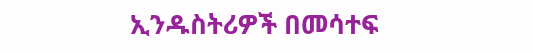ኢንዱስትሪዎች በመሳተፍ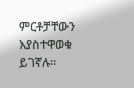ምርቶቻቸውን እያስተዋወቁ ይገኛሉ።